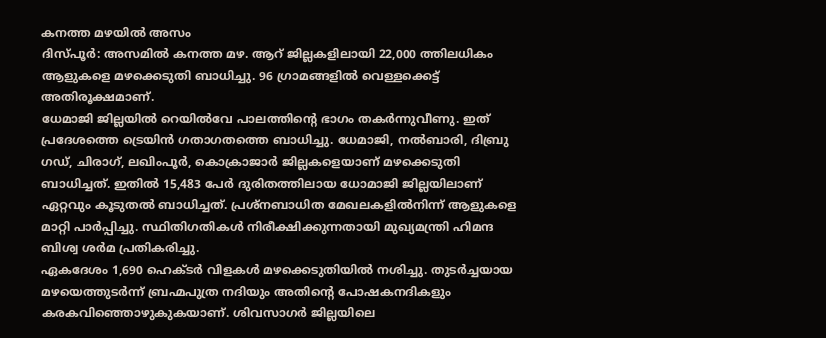കനത്ത മഴയിൽ അസം
ദിസ്പൂർ: അസമിൽ കനത്ത മഴ. ആറ് ജില്ലകളിലായി 22,000 ത്തിലധികം ആളുകളെ മഴക്കെടുതി ബാധിച്ചു. 96 ഗ്രാമങ്ങളിൽ വെള്ളക്കെട്ട് അതിരൂക്ഷമാണ്.
ധേമാജി ജില്ലയിൽ റെയിൽവേ പാലത്തിന്റെ ഭാഗം തകർന്നുവീണു. ഇത് പ്രദേശത്തെ ട്രെയിൻ ഗതാഗതത്തെ ബാധിച്ചു. ധേമാജി, നൽബാരി, ദിബ്രു ഗഡ്, ചിരാഗ്, ലഖിംപൂർ, കൊക്രാജാർ ജില്ലകളെയാണ് മഴക്കെടുതി ബാധിച്ചത്. ഇതിൽ 15,483 പേർ ദുരിതത്തിലായ ധോമാജി ജില്ലയിലാണ് ഏറ്റവും കൂടുതൽ ബാധിച്ചത്. പ്രശ്നബാധിത മേഖലകളിൽനിന്ന് ആളുകളെ മാറ്റി പാർപ്പിച്ചു. സ്ഥിതിഗതികൾ നിരീക്ഷിക്കുന്നതായി മുഖ്യമന്ത്രി ഹിമന്ദ ബിശ്വ ശർമ പ്രതികരിച്ചു.
ഏകദേശം 1,690 ഹെക്ടർ വിളകൾ മഴക്കെടുതിയിൽ നശിച്ചു. തുടർച്ചയായ മഴയെത്തുടർന്ന് ബ്രഹ്മപുത്ര നദിയും അതിന്റെ പോഷകനദികളും കരകവിഞ്ഞൊഴുകുകയാണ്. ശിവസാഗർ ജില്ലയിലെ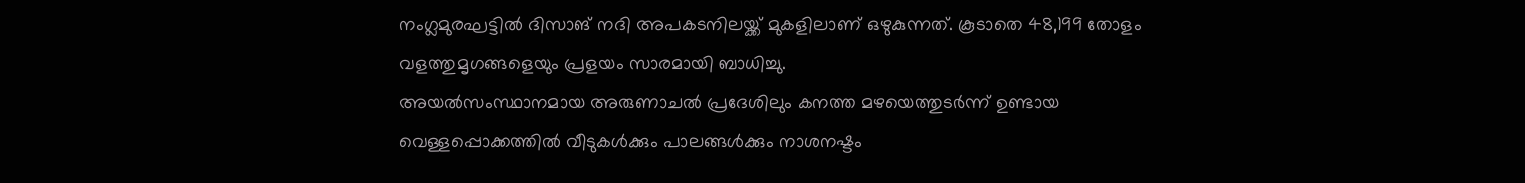നംഗ്ലമുരഘട്ടിൽ ദിസാങ് നദി അപകടനിലയ്ക്ക് മുകളിലാണ് ഒഴുകുന്നത്. കൂടാതെ 48,199 തോളം വളത്തുമൃഗങ്ങളെയും പ്രളയം സാരമായി ബാധിച്ചു.
അയൽസംസ്ഥാനമായ അരുണാചൽ പ്രദേശിലും കനത്ത മഴയെത്തുടർന്ന് ഉണ്ടായ വെള്ളപ്പൊക്കത്തിൽ വീടുകൾക്കും പാലങ്ങൾക്കും നാശനഷ്ടം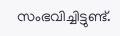സംഭവിച്ചിട്ടുണ്ട്.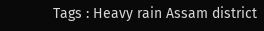Tags : Heavy rain Assam district